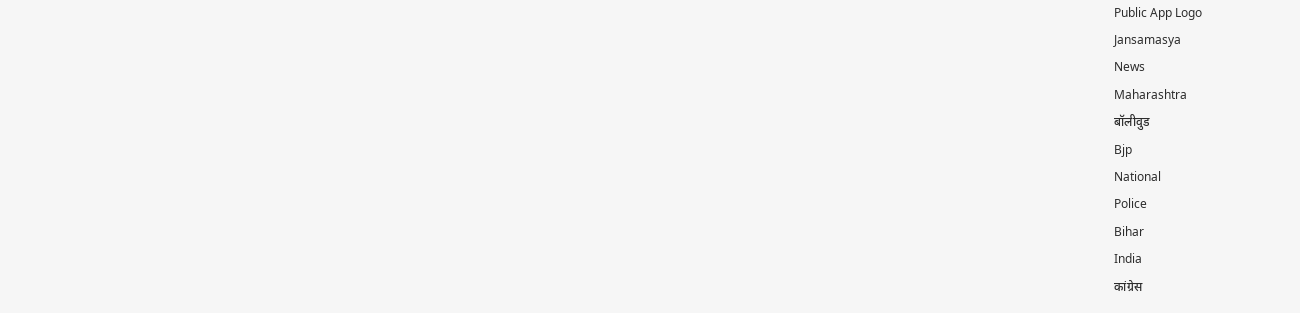Public App Logo
Jansamasya
News
Maharashtra
बॉलीवुड
Bjp
National
Police
Bihar
India
कांग्रेस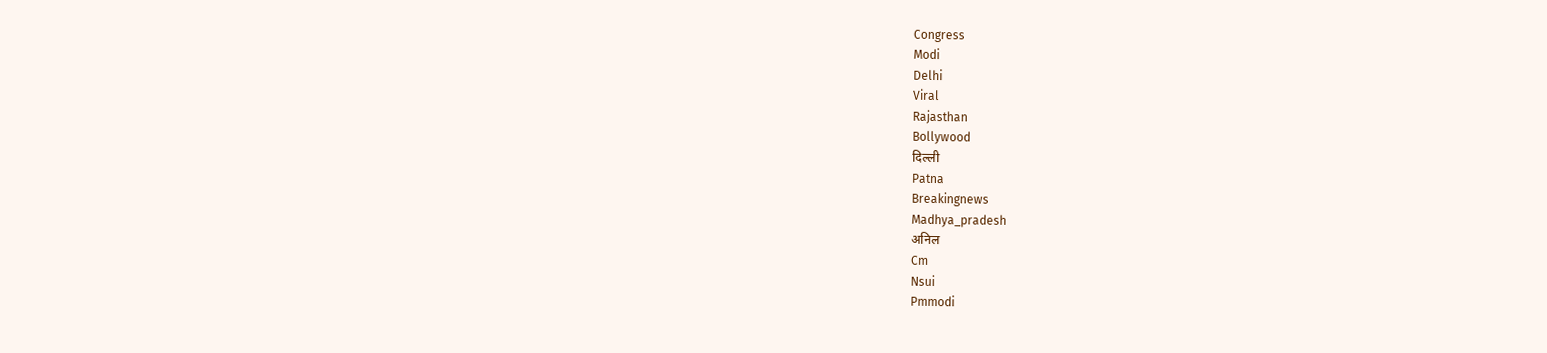Congress
Modi
Delhi
Viral
Rajasthan
Bollywood
दिल्ली
Patna
Breakingnews
Madhya_pradesh
अनिल
Cm
Nsui
Pmmodi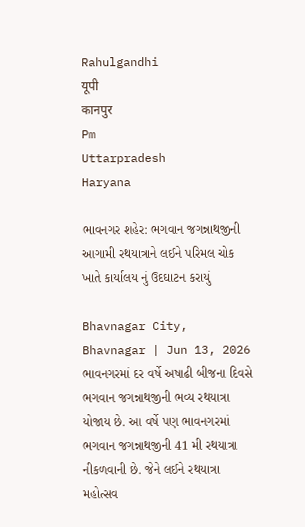Rahulgandhi
यूपी
कानपुर
Pm
Uttarpradesh
Haryana

ભાવનગર શહેર: ભગવાન જગન્નાથજીની આગામી રથયાત્રાને લઈને પરિમલ ચોક ખાતે કાર્યાલય નું ઉદઘાટન કરાયું

Bhavnagar City, Bhavnagar | Jun 13, 2026
ભાવનગરમાં દર વર્ષે અષાઢી બીજના દિવસે ભગવાન જગન્નાથજીની ભવ્ય રથયાત્રા યોજાય છે. આ વર્ષે પણ ભાવનગરમાં ભગવાન જગન્નાથજીની 41 મી રથયાત્રા નીકળવાની છે. જેને લઈને રથયાત્રા મહોત્સવ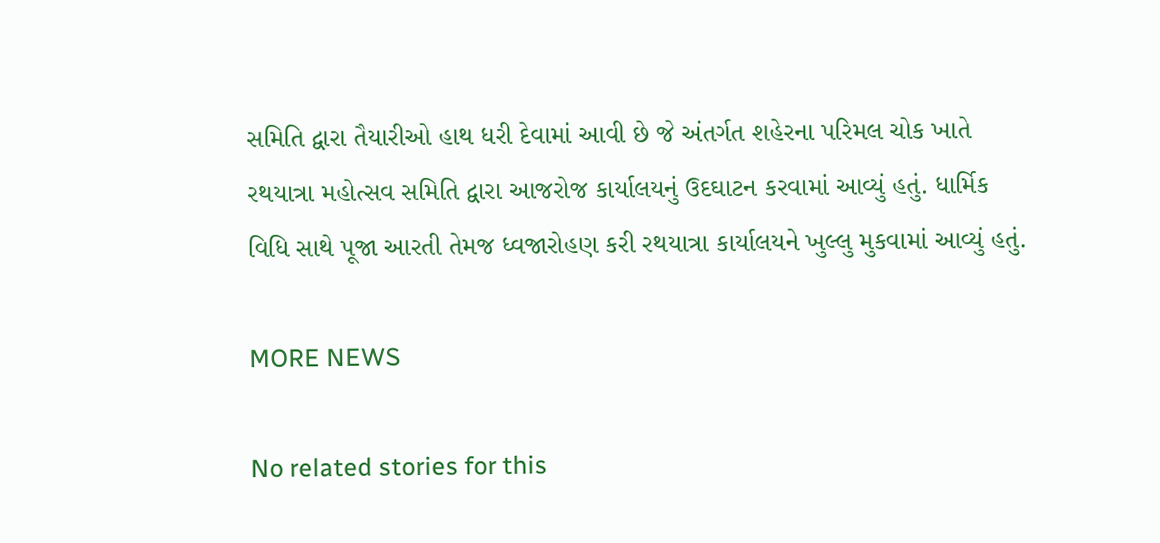સમિતિ દ્વારા તૈયારીઓ હાથ ધરી દેવામાં આવી છે જે અંતર્ગત શહેરના પરિમલ ચોક ખાતે રથયાત્રા મહોત્સવ સમિતિ દ્વારા આજરોજ કાર્યાલયનું ઉદઘાટન કરવામાં આવ્યું હતું. ધાર્મિક વિધિ સાથે પૂજા આરતી તેમજ ધ્વજારોહણ કરી રથયાત્રા કાર્યાલયને ખુલ્લુ મુકવામાં આવ્યું હતું.

MORE NEWS

No related stories for this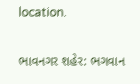location.

ભાવનગર શહેર: ભગવાન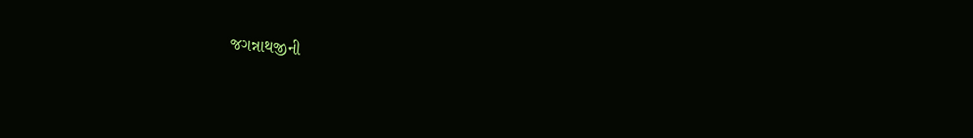જગન્નાથજીની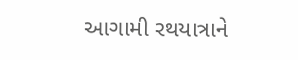આગામી રથયાત્રાને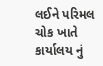લઈને પરિમલ ચોક ખાતે કાર્યાલય નું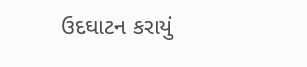ઉદઘાટન કરાયું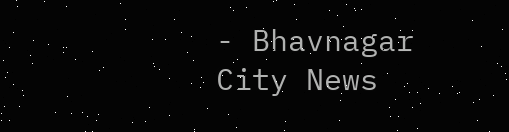- Bhavnagar City News